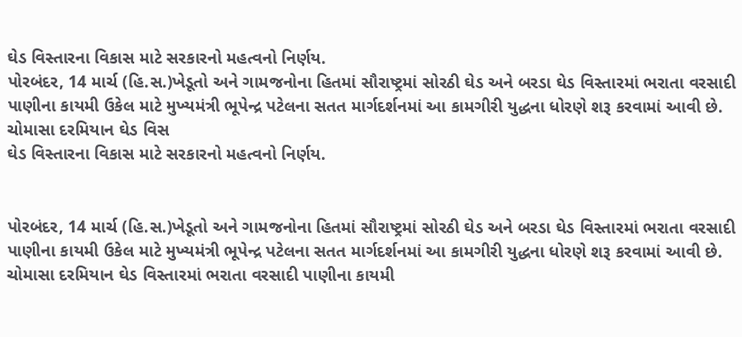ઘેડ વિસ્તારના વિકાસ માટે સરકારનો મહત્વનો નિર્ણય.
પોરબંદર, 14 માર્ચ (હિ.સ.)ખેડૂતો અને ગામજનોના હિતમાં સૌરાષ્ટ્રમાં સોરઠી ઘેડ અને બરડા ઘેડ વિસ્તારમાં ભરાતા વરસાદી પાણીના કાયમી ઉકેલ માટે મુખ્યમંત્રી ભૂપેન્દ્ર પટેલના સતત માર્ગદર્શનમાં આ કામગીરી યુદ્ધના ધોરણે શરૂ કરવામાં આવી છે. ચોમાસા દરમિયાન ઘેડ વિસ
ઘેડ વિસ્તારના વિકાસ માટે સરકારનો મહત્વનો નિર્ણય.


પોરબંદર, 14 માર્ચ (હિ.સ.)ખેડૂતો અને ગામજનોના હિતમાં સૌરાષ્ટ્રમાં સોરઠી ઘેડ અને બરડા ઘેડ વિસ્તારમાં ભરાતા વરસાદી પાણીના કાયમી ઉકેલ માટે મુખ્યમંત્રી ભૂપેન્દ્ર પટેલના સતત માર્ગદર્શનમાં આ કામગીરી યુદ્ધના ધોરણે શરૂ કરવામાં આવી છે. ચોમાસા દરમિયાન ઘેડ વિસ્તારમાં ભરાતા વરસાદી પાણીના કાયમી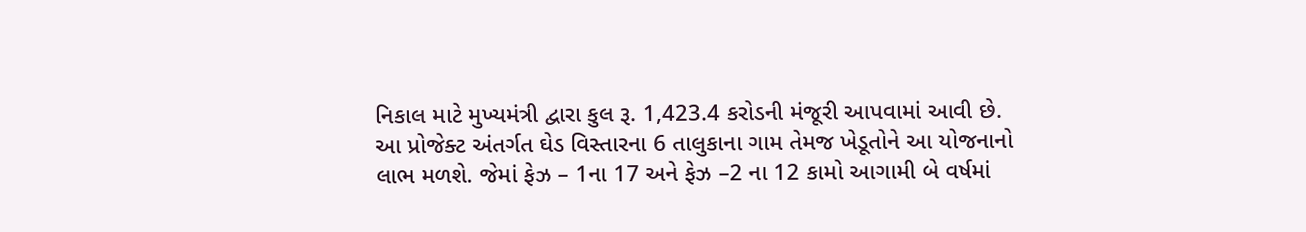નિકાલ માટે મુખ્યમંત્રી દ્વારા કુલ રૂ. 1,423.4 કરોડની મંજૂરી આપવામાં આવી છે. આ પ્રોજેક્ટ અંતર્ગત ઘેડ વિસ્તારના 6 તાલુકાના ગામ તેમજ ખેડૂતોને આ યોજનાનો લાભ મળશે. જેમાં ફેઝ – 1ના 17 અને ફેઝ –2 ના 12 કામો આગામી બે વર્ષમાં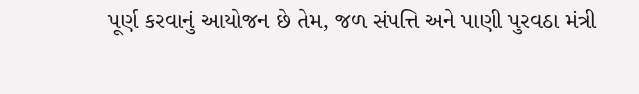પૂર્ણ કરવાનું આયોજન છે તેમ, જળ સંપત્તિ અને પાણી પુરવઠા મંત્રી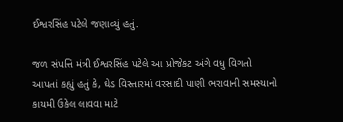ઈશ્વરસિંહ પટેલે જણાવ્યું હતું.

જળ સંપત્તિ મંત્રી ઈશ્વરસિંહ પટેલે આ પ્રોજેકટ અંગે વધુ વિગતો આપતાં કહ્યું હતું કે, ઘેડ વિસ્તારમાં વરસાદી પાણી ભરાવાની સમસ્યાનો કાયમી ઉકેલ લાવવા માટે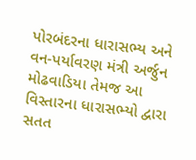પોરબંદરના ધારાસભ્ય અને વન-પર્યાવરણ મંત્રી અર્જુન મોઢવાડિયા તેમજ આ વિસ્તારના ધારાસભ્યો દ્વારા સતત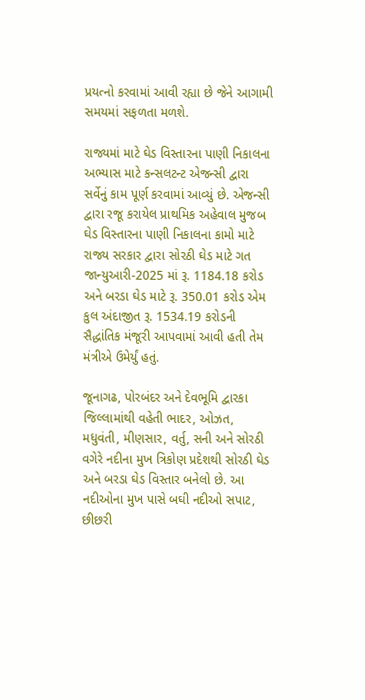પ્રયત્નો કરવામાં આવી રહ્યા છે જેને આગામી સમયમાં સફળતા મળશે.

રાજ્યમાં માટે ઘેડ વિસ્તારના પાણી નિકાલના અભ્યાસ માટે કન્સલટન્ટ એજન્સી દ્વારા સર્વેનું કામ પૂર્ણ કરવામાં આવ્યું છે. એજન્સી દ્વારા રજૂ કરાયેલ પ્રાથમિક અહેવાલ મુજબ ઘેડ વિસ્તારના પાણી નિકાલના કામો માટે રાજ્ય સરકાર દ્વારા સોરઠી ઘેડ માટે ગત જાન્યુઆરી-2025 માં રૂ. 1184.18 કરોડ અને બરડા ઘેડ માટે રૂ. 350.01 કરોડ એમ કુલ અંદાજીત રૂ. 1534.19 કરોડની સૈદ્ધાંતિક મંજૂરી આપવામાં આવી હતી તેમ મંત્રીએ ઉમેર્યું હતું.

જૂનાગઢ, પોરબંદર અને દેવભૂમિ દ્વારકા જિલ્લામાંથી વહેતી ભાદર, ઓઝત, મધુવંતી, મીણસાર, વર્તુ, સની અને સોરઠી વગેરે નદીના મુખ ત્રિકોણ પ્રદેશથી સોરઠી ઘેડ અને બરડા ઘેડ વિસ્તાર બનેલો છે. આ નદીઓના મુખ પાસે બઘી નદીઓ સપાટ, છીછરી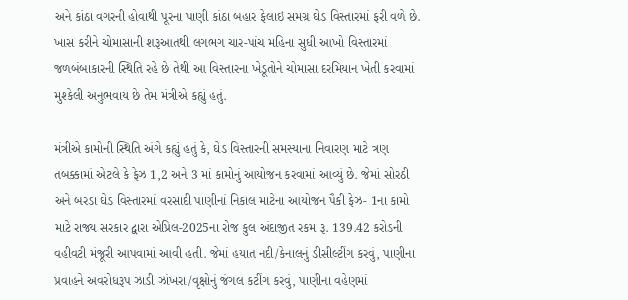અને કાંઠા વગરની હોવાથી પૂરના પાણી કાંઠા બહાર ફેલાઇ સમગ્ર ઘેડ વિસ્તારમાં ફરી વળે છે. ખાસ કરીને ચોમાસાની શરૂઆતથી લગભગ ચાર-પાંચ મહિના સુધી આખો વિસ્તારમાં જળબંબાકારની સ્થિતિ રહે છે તેથી આ વિસ્તારના ખેડૂતોને ચોમાસા દરમિયાન ખેતી કરવામાં મુશ્કેલી અનુભવાય છે તેમ મંત્રીએ કહ્યું હતું.

મંત્રીએ કામોની સ્થિતિ અંગે કહ્યું હતું કે, ઘેડ વિસ્તારની સમસ્યાના નિવારણ માટે ત્રણ તબક્કામાં એટલે કે ફેઝ 1,2 અને 3 માં કામોનું આયોજન કરવામાં આવ્યું છે. જેમાં સોરઠી અને બરડા ઘેડ વિસ્તારમાં વરસાદી પાણીનાં નિકાલ માટેના આયોજન પૈકી ફેઝ- 1ના કામો માટે રાજ્ય સરકાર દ્વારા એપ્રિલ-2025ના રોજ કુલ અંદાજીત રકમ રૂ. 139.42 કરોડની વહીવટી મંજૂરી આપવામાં આવી હતી. જેમાં હયાત નદી/કેનાલનું ડીસીલ્ટીંગ કરવું, પાણીના પ્રવાહને અવરોધરૂપ ઝાડી ઝાંખરા/વૃક્ષોનું જંગલ કટીંગ કરવું, પાણીના વહેણમાં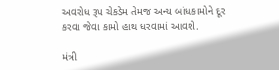અવરોધ રૂપ ચેકડેમ તેમજ અન્ય બાંધકામોને દૂર કરવા જેવા કામો હાથ ધરવામાં આવશે.

મંત્રી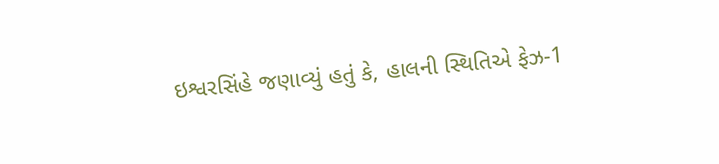ઇશ્વરસિંહે જણાવ્યું હતું કે, હાલની સ્થિતિએ ફેઝ-1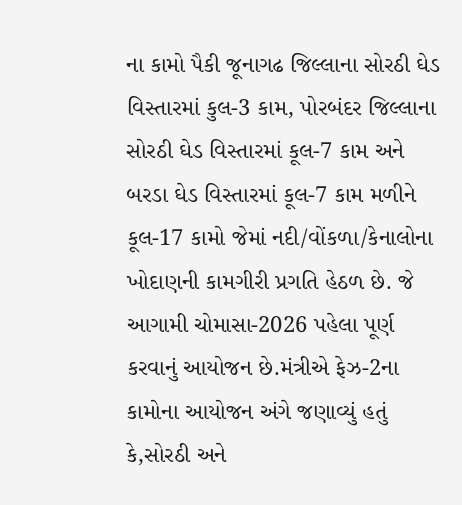ના કામો પૈકી જૂનાગઢ જિલ્લાના સોરઠી ઘેડ વિસ્તારમાં કુલ-3 કામ, પોરબંદર જિલ્લાના સોરઠી ઘેડ વિસ્તારમાં કૂલ-7 કામ અને બરડા ઘેડ વિસ્તારમાં કૂલ-7 કામ મળીને કૂલ-17 કામો જેમાં નદી/વોંકળા/કેનાલોના ખોદાણની કામગીરી પ્રગતિ હેઠળ છે. જે આગામી ચોમાસા-2026 પહેલા પૂર્ણ કરવાનું આયોજન છે.મંત્રીએ ફેઝ-2ના કામોના આયોજન અંગે જણાવ્યું હતું કે,સોરઠી અને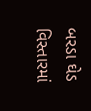બરડા ઘેડ વિસ્તારમાં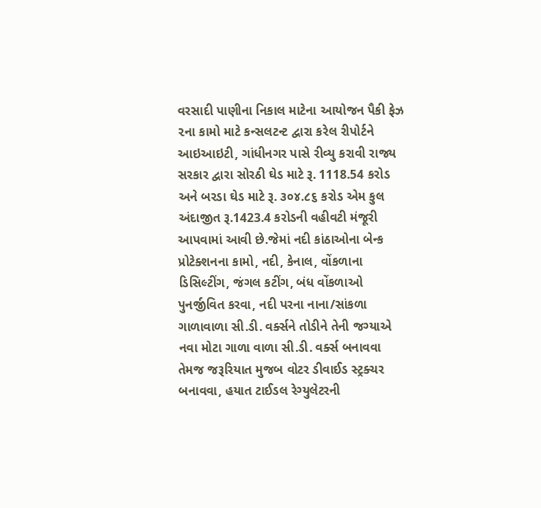વરસાદી પાણીના નિકાલ માટેના આયોજન પૈકી ફેઝ ૨ના કામો માટે કન્સલટન્ટ દ્વારા કરેલ રીપોર્ટને આઇઆઇટી, ગાંધીનગર પાસે રીવ્યુ કરાવી રાજ્ય સરકાર દ્વારા સોરઠી ઘેડ માટે રૂ. 1118.54 કરોડ અને બરડા ઘેડ માટે રૂ. ૩૦૪.૮૬ કરોડ એમ કુલ અંદાજીત રૂ.1423.4 કરોડની વહીવટી મંજૂરી આપવામાં આવી છે.જેમાં નદી કાંઠાઓના બેન્ક પ્રોટેક્શનના કામો, નદી, કેનાલ, વોંકળાના ડિસિલ્ટીંગ, જંગલ કટીંગ, બંધ વોંકળાઓ પુનર્જીવિત કરવા, નદી પરના નાના/સાંકળા ગાળાવાળા સી.ડી. વર્ક્સને તોડીને તેની જગ્યાએ નવા મોટા ગાળા વાળા સી.ડી. વર્ક્સ બનાવવા તેમજ જરૂરિયાત મુજબ વોટર ડીવાઈડ સ્ટ્રક્ચર બનાવવા, હયાત ટાઈડલ રેગ્યુલેટરની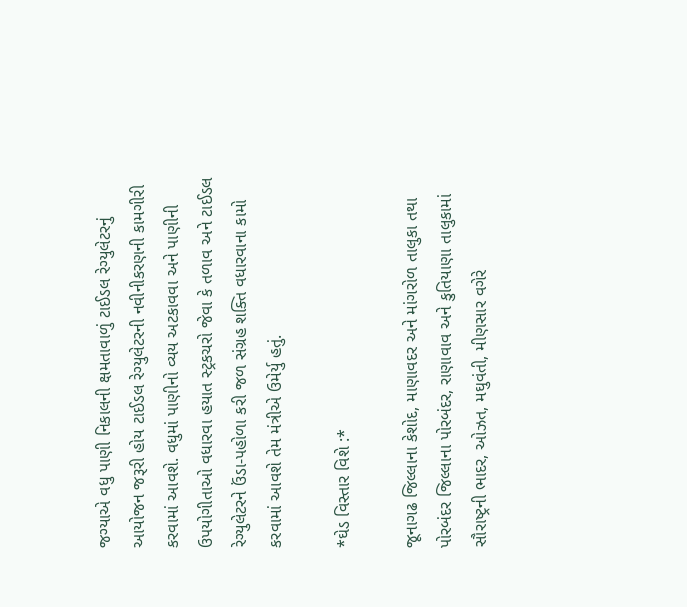જગ્યાએ વધુ પાણી નિકાલની ક્ષમતાવાળું ટાઈડલ રેગ્યુલેટરનું આયોજન જરૂરી હોય ટાઈડલ રેગ્યુલેટરની નવીનીકરણની કામગીરી કરવામાં આવશે. વધુમાં પાણીનો વ્યય અટકાવવા અને પાણીની ઉપયોગીતાઓ વધારવા હયાત સ્ટ્રકચરો જેવા કે તળાવ અને ટાઈડલ રેગ્યુલેટરને ઉંડા-પહોળા કરી જળ સંગ્રહ શક્તિ વધારવાના કામો કરવામાં આવશે તેમ મંત્રીએ ઉમેર્યુ હતું.

*ઘેડ વિસ્તાર વિશે :*

જૂનાગઢ જિલ્લાના કેશોદ, માણાવદર અને માંગરોળ તાલુકા તથા પોરબંદર જિલ્લાના પોરબંદર, રાણાવાવ અને કુતિયાણા તાલુકામાં સૌરાષ્ટ્રની ભાદર, ઓઝત, મઘુવંતી, મીણસાર વગેરે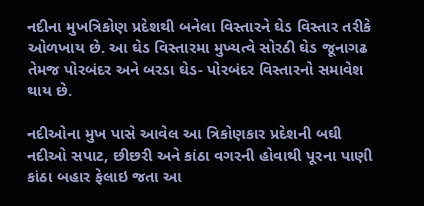નદીના મુખત્રિકોણ પ્રદેશથી બનેલા વિસ્તારને ઘેડ વિસ્તાર તરીકે ઓળખાય છે. આ ઘેડ વિસ્તારમા મુખ્યત્વે સોરઠી ઘેડ જૂનાગઢ તેમજ પોરબંદર અને બરડા ઘેડ- પોરબંદર વિસ્તારનો સમાવેશ થાય છે.

નદીઓના મુખ પાસે આવેલ આ ત્રિકોણકાર પ્રદેશની બઘી નદીઓ સપાટ, છીછરી અને કાંઠા વગરની હોવાથી પૂરના પાણી કાંઠા બહાર ફેલાઇ જતા આ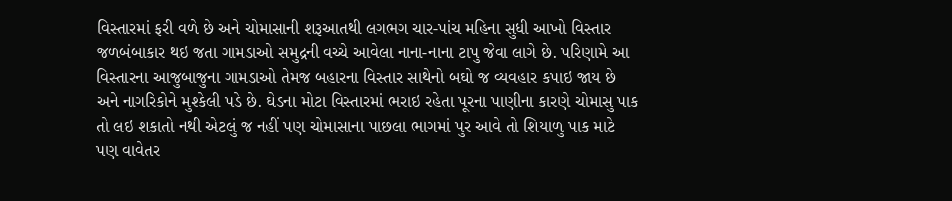વિસ્તારમાં ફરી વળે છે અને ચોમાસાની શરૂઆતથી લગભગ ચાર-પાંચ મહિના સુધી આખો વિસ્તાર જળબંબાકાર થઇ જતા ગામડાઓ સમુદ્રની વચ્ચે આવેલા નાના-નાના ટાપુ જેવા લાગે છે. પરિણામે આ વિસ્તારના આજુબાજુના ગામડાઓ તેમજ બહારના વિસ્તાર સાથેનો બઘો જ વ્યવહાર કપાઇ જાય છે અને નાગરિકોને મુશ્કેલી પડે છે. ઘેડના મોટા વિસ્તારમાં ભરાઇ રહેતા પૂરના પાણીના કારણે ચોમાસુ પાક તો લઇ શકાતો નથી એટલું જ નહીં પણ ચોમાસાના પાછલા ભાગમાં પુર આવે તો શિયાળુ પાક માટે પણ વાવેતર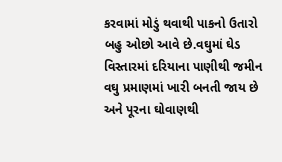કરવામાં મોડું થવાથી પાકનો ઉતારો બહુ ઓછો આવે છે.વઘુમાં ઘેડ વિસ્તારમાં દરિયાના પાણીથી જમીન વઘુ પ્રમાણમાં ખારી બનતી જાય છે અને પૂરના ઘોવાણથી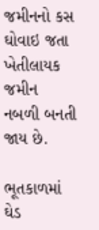જમીનનો કસ ઘોવાઇ જતા ખેતીલાયક જમીન નબળી બનતી જાય છે.

ભૂતકાળમાં ઘેડ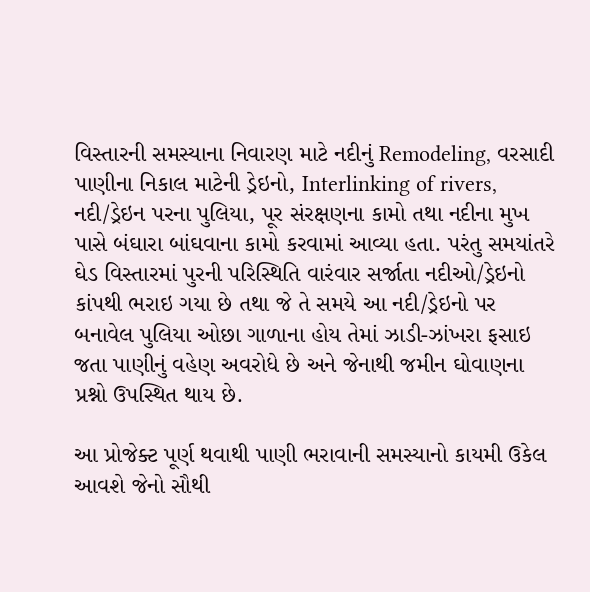વિસ્તારની સમસ્યાના નિવારણ માટે નદીનું Remodeling, વરસાદી પાણીના નિકાલ માટેની ડ્રેઇનો, Interlinking of rivers, નદી/ડ્રેઇન પરના પુલિયા, પૂર સંરક્ષણના કામો તથા નદીના મુખ પાસે બંઘારા બાંઘવાના કામો કરવામાં આવ્યા હતા. પરંતુ સમયાંતરે ઘેડ વિસ્તારમાં પુરની પરિસ્થિતિ વારંવાર સર્જાતા નદીઓ/ડ્રેઇનો કાંપથી ભરાઇ ગયા છે તથા જે તે સમયે આ નદી/ડ્રેઇનો પર બનાવેલ પુલિયા ઓછા ગાળાના હોય તેમાં ઝાડી-ઝાંખરા ફસાઇ જતા પાણીનું વહેણ અવરોધે છે અને જેનાથી જમીન ઘોવાણના પ્રશ્નો ઉપસ્થિત થાય છે.

આ પ્રોજેક્ટ પૂર્ણ થવાથી પાણી ભરાવાની સમસ્યાનો કાયમી ઉકેલ આવશે જેનો સૌથી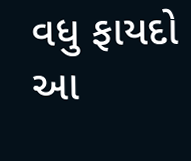વધુ ફાયદો આ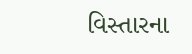વિસ્તારના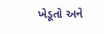ખેડૂતો અને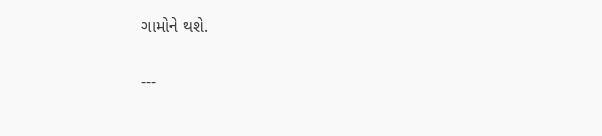ગામોને થશે.

---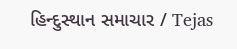હિન્દુસ્થાન સમાચાર / Tejas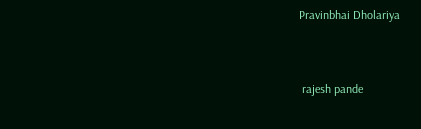Pravinbhai Dholariya


 rajesh pande